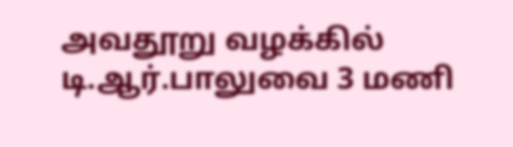அவதூறு வழக்கில் டி.ஆர்.பாலுவை 3 மணி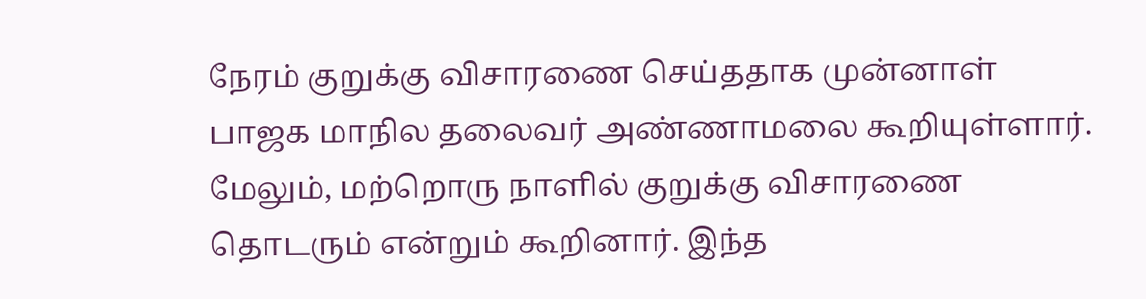நேரம் குறுக்கு விசாரணை செய்ததாக முன்னாள் பாஜக மாநில தலைவர் அண்ணாமலை கூறியுள்ளார். மேலும், மற்றொரு நாளில் குறுக்கு விசாரணை தொடரும் என்றும் கூறினார். இந்த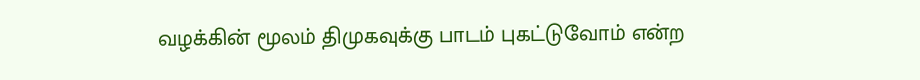வழக்கின் மூலம் திமுகவுக்கு பாடம் புகட்டுவோம் என்ற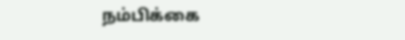நம்பிக்கை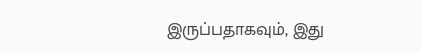இருப்பதாகவும், இது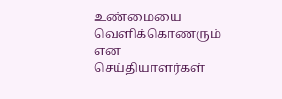உண்மையை வெளிக்கொணரும் என செய்தியாளர்கள்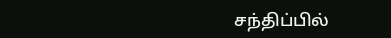சந்திப்பில்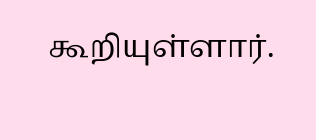கூறியுள்ளார்.